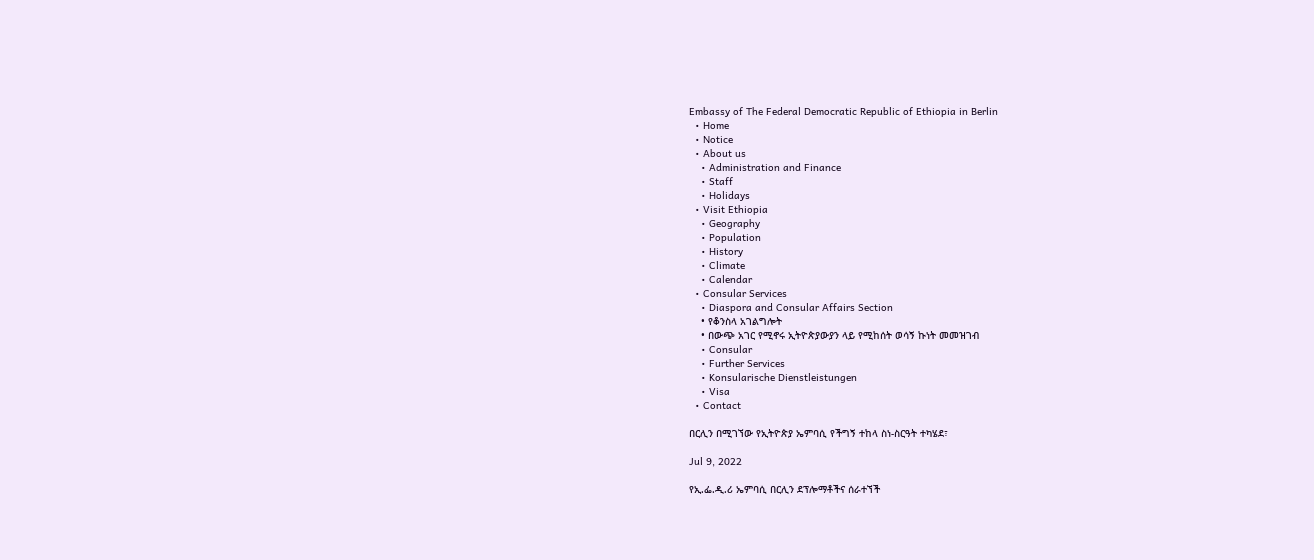Embassy of The Federal Democratic Republic of Ethiopia in Berlin
  • Home
  • Notice
  • About us
    • Administration and Finance
    • Staff
    • Holidays
  • Visit Ethiopia
    • Geography
    • Population
    • History
    • Climate
    • Calendar
  • Consular Services
    • Diaspora and Consular Affairs Section
    • የቆንስላ አገልግሎት
    • በውጭ አገር የሚኖሩ ኢትዮጵያውያን ላይ የሚከሰት ወሳኝ ኩነት መመዝገብ
    • Consular
    • Further Services
    • Konsularische Dienstleistungen
    • Visa
  • Contact

በርሊን በሚገኘው የኢትዮጵያ ኤምባሲ የችግኝ ተከላ ስነ-ስርዓት ተካሄደ፣

Jul 9, 2022

የኢ.ፌ.ዲ.ሪ ኤምባሲ በርሊን ደፕሎማቶችና ሰራተኘች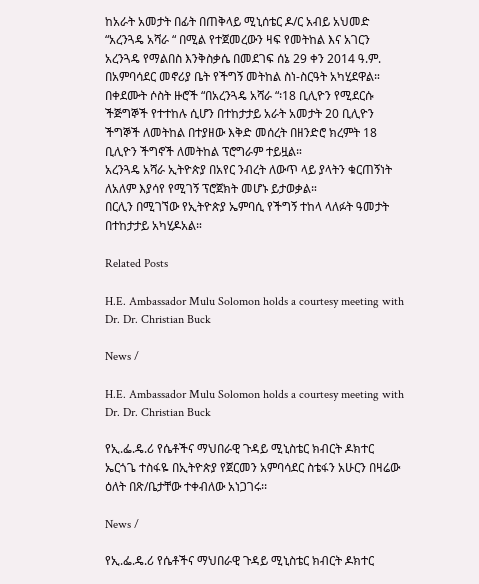ከአራት አመታት በፊት በጠቅላይ ሚኒሰቴር ዶ/ር አብይ አህመድ “አረንጓዴ አሻራ “ በሚል የተጀመረውን ዛፍ የመትከል እና አገርን አረንጓዴ የማልበስ እንቅስቃሴ በመደገፍ ሰኔ 29 ቀን 2014 ዓ.ም. በአምባሳደር መኖሪያ ቤት የችግኝ መትከል ስነ-ስርዓት አካሂደዋል።
በቀደሙት ሶስት ዙሮች “በአረንጓዴ አሻራ “፡18 ቢሊዮን የሚደርሱ ችጅግኞች የተተከሉ ሲሆን በተከታታይ አራት አመታት 20 ቢሊዮን ችግኞች ለመትከል በተያዘው እቅድ መሰረት በዘንድሮ ክረምት 18 ቢሊዮን ችግኖች ለመትከል ፕሮግራም ተይዟል።
አረንጓዴ አሻራ ኢትዮጵያ በአየር ንብረት ለውጥ ላይ ያላትን ቁርጠኝነት ለአለም እያሳየ የሚገኝ ፕሮጀክት መሆኑ ይታወቃል።
በርሊን በሚገኘው የኢትዮጵያ ኤምባሲ የችግኝ ተከላ ላለፉት ዓመታት በተከታታይ አካሂዶአል።

Related Posts

H.E. Ambassador Mulu Solomon holds a courtesy meeting with Dr. Dr. Christian Buck

News /

H.E. Ambassador Mulu Solomon holds a courtesy meeting with Dr. Dr. Christian Buck

የኢ.ፌ.ዴ.ሪ የሴቶችና ማህበራዊ ጉዳይ ሚኒስቴር ክብርት ዶክተር ኤርጎጌ ተስፋዬ በኢትዮጵያ የጀርመን አምባሳደር ስቴፋን አሁርን በዛሬው ዕለት በጽ/ቤታቸው ተቀብለው አነጋገሩ፡፡

News /

የኢ.ፌ.ዴ.ሪ የሴቶችና ማህበራዊ ጉዳይ ሚኒስቴር ክብርት ዶክተር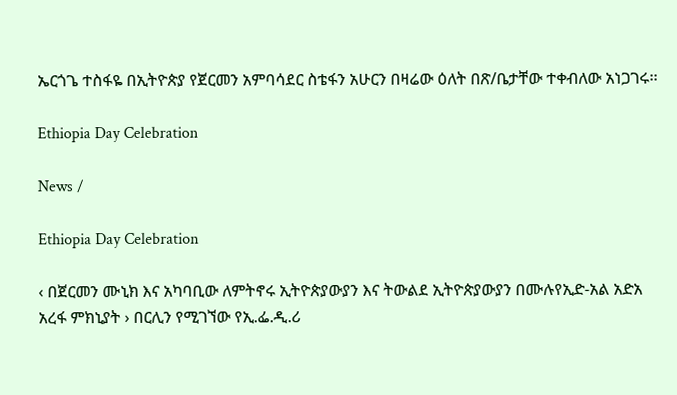ኤርጎጌ ተስፋዬ በኢትዮጵያ የጀርመን አምባሳደር ስቴፋን አሁርን በዛሬው ዕለት በጽ/ቤታቸው ተቀብለው አነጋገሩ፡፡

Ethiopia Day Celebration

News /

Ethiopia Day Celebration

‹ በጀርመን ሙኒክ እና አካባቢው ለምትኖሩ ኢትዮጵያውያን እና ትውልደ ኢትዮጵያውያን በሙሉየኢድ-አል አድአ አረፋ ምክኒያት › በርሊን የሚገኘው የኢ.ፌ.ዲ.ሪ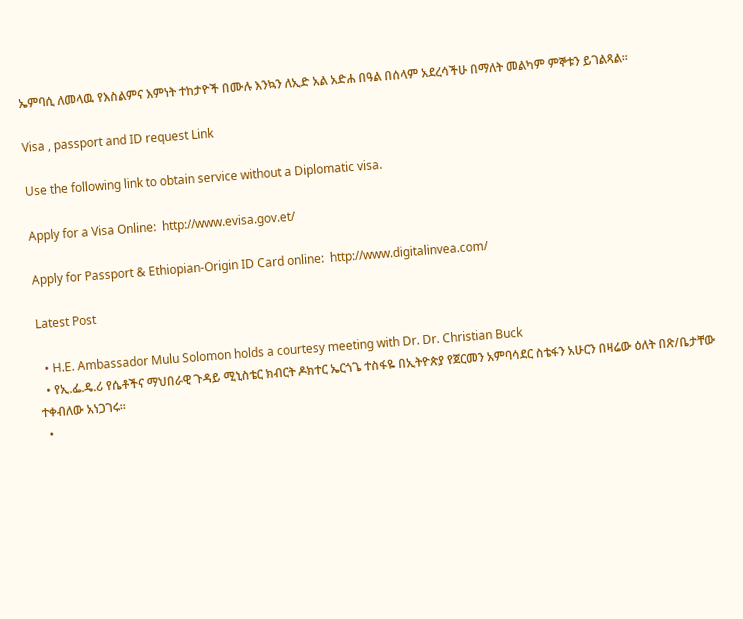ኤምባሲ ለመላዉ የእስልምና እምነት ተከታዮች በሙሉ እንኳን ለኢድ አል አድሐ በዓል በሰላም አደረሳችሁ በማለት መልካም ምኞቱን ይገልጻል።

Visa , passport and ID request Link

Use the following link to obtain service without a Diplomatic visa.

Apply for a Visa Online:  http://www.evisa.gov.et/

Apply for Passport & Ethiopian-Origin ID Card online:  http://www.digitalinvea.com/

Latest Post

  • H.E. Ambassador Mulu Solomon holds a courtesy meeting with Dr. Dr. Christian Buck
  • የኢ.ፌ.ዴ.ሪ የሴቶችና ማህበራዊ ጉዳይ ሚኒስቴር ክብርት ዶክተር ኤርጎጌ ተስፋዬ በኢትዮጵያ የጀርመን አምባሳደር ስቴፋን አሁርን በዛሬው ዕለት በጽ/ቤታቸው ተቀብለው አነጋገሩ፡፡
  •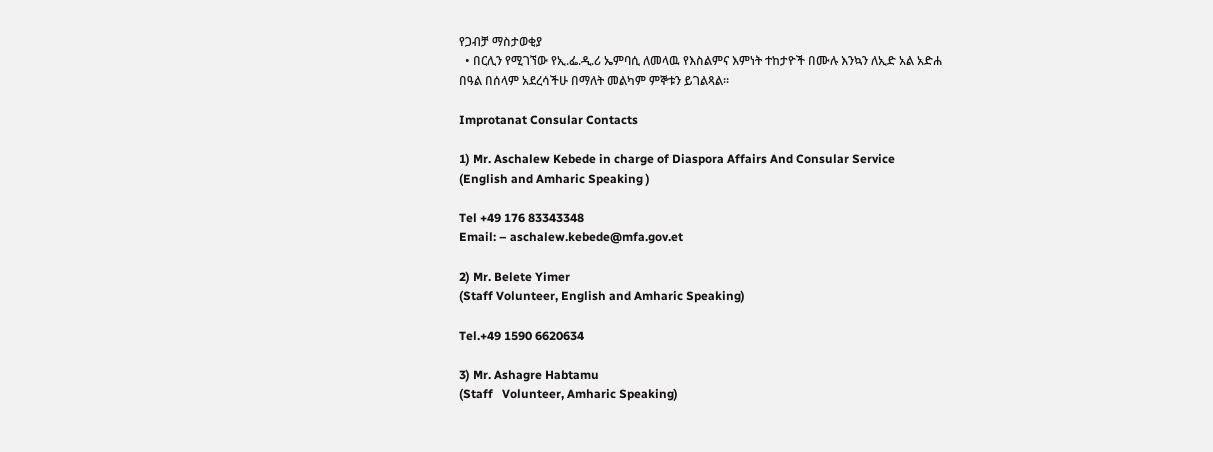የጋብቻ ማስታወቂያ
  • በርሊን የሚገኘው የኢ.ፌ.ዲ.ሪ ኤምባሲ ለመላዉ የእስልምና እምነት ተከታዮች በሙሉ እንኳን ለኢድ አል አድሐ በዓል በሰላም አደረሳችሁ በማለት መልካም ምኞቱን ይገልጻል።

Improtanat Consular Contacts

1) Mr. Aschalew Kebede in charge of Diaspora Affairs And Consular Service
(English and Amharic Speaking )

Tel +49 176 83343348
Email: – aschalew.kebede@mfa.gov.et

2) Mr. Belete Yimer
(Staff Volunteer, English and Amharic Speaking)

Tel.+49 1590 6620634

3) Mr. Ashagre Habtamu
(Staff   Volunteer, Amharic Speaking)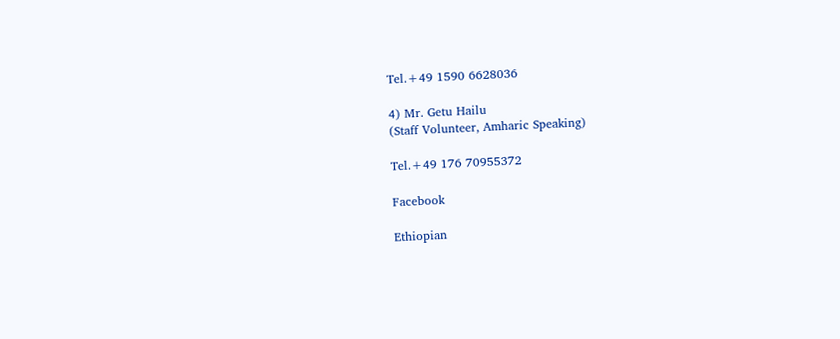Tel.+49 1590 6628036

4) Mr. Getu Hailu
(Staff Volunteer, Amharic Speaking)

Tel.+49 176 70955372

Facebook

Ethiopian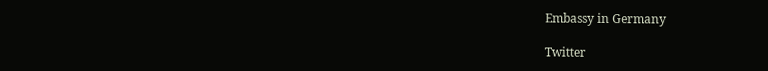Embassy in Germany

Twitter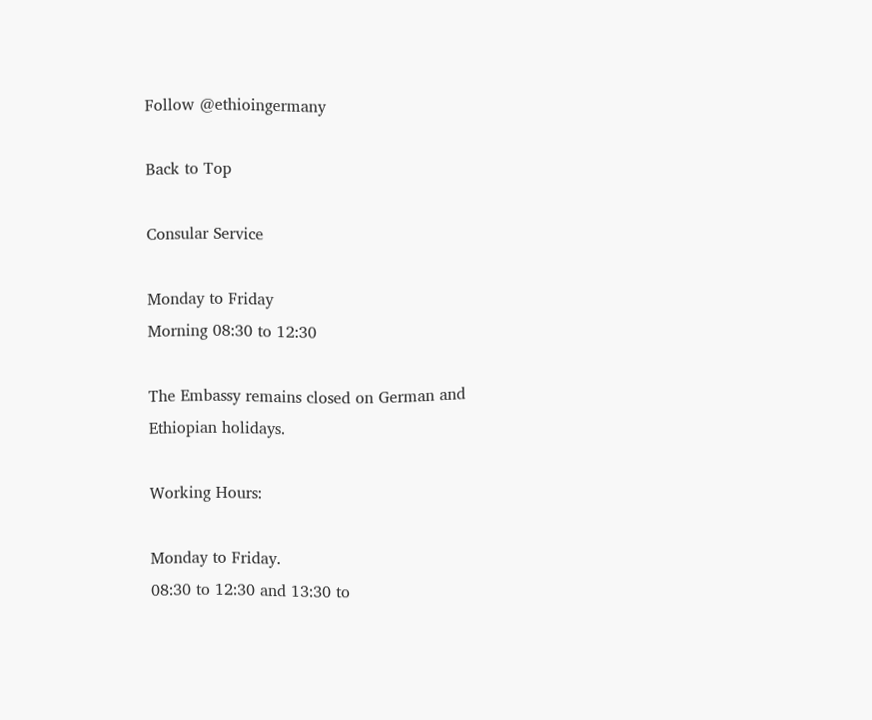Follow @ethioingermany

Back to Top

Consular Service

Monday to Friday
Morning 08:30 to 12:30

The Embassy remains closed on German and Ethiopian holidays.

Working Hours:

Monday to Friday.
08:30 to 12:30 and 13:30 to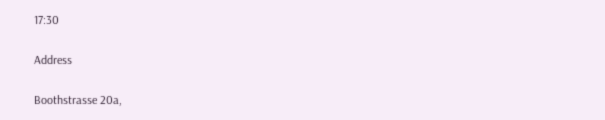17:30

Address

Boothstrasse 20a,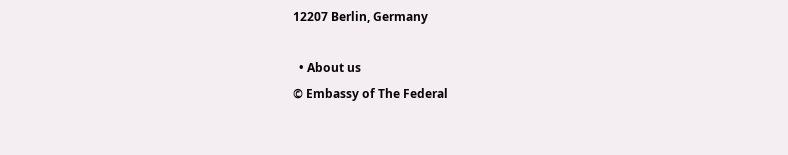12207 Berlin, Germany

  • About us
© Embassy of The Federal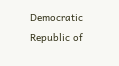Democratic Republic of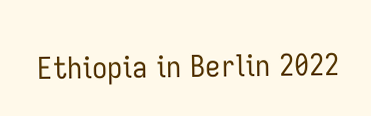Ethiopia in Berlin 2022